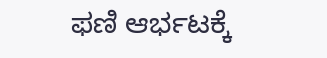ಫಣಿ ಆರ್ಭಟಕ್ಕೆ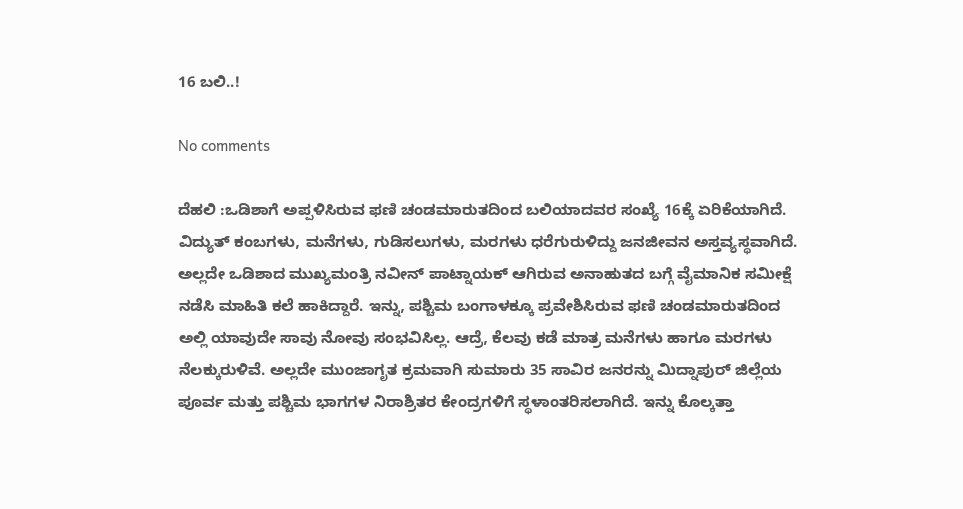16 ಬಲಿ..!

No comments

ದೆಹಲಿ :ಒಡಿಶಾಗೆ ಅಪ್ಪಳಿಸಿರುವ ಫಣಿ ಚಂಡಮಾರುತದಿಂದ ಬಲಿಯಾದವರ ಸಂಖ್ಯೆ 16ಕ್ಕೆ ಏರಿಕೆಯಾಗಿದೆ. ವಿದ್ಯುತ್ ಕಂಬಗಳು, ಮನೆಗಳು, ಗುಡಿಸಲುಗಳು, ಮರಗಳು ಧರೆಗುರುಳಿದ್ದು ಜನಜೀವನ ಅಸ್ತವ್ಯಸ್ಥವಾಗಿದೆ. ಅಲ್ಲದೇ ಒಡಿಶಾದ ಮುಖ್ಯಮಂತ್ರಿ ನವೀನ್ ಪಾಟ್ನಾಯಕ್ ಆಗಿರುವ ಅನಾಹುತದ ಬಗ್ಗೆ ವೈಮಾನಿಕ ಸಮೀಕ್ಷೆ ನಡೆಸಿ ಮಾಹಿತಿ ಕಲೆ ಹಾಕಿದ್ದಾರೆ. ಇನ್ನು, ಪಶ್ಚಿಮ ಬಂಗಾಳಕ್ಕೂ ಪ್ರವೇಶಿಸಿರುವ ಫಣಿ ಚಂಡಮಾರುತದಿಂದ ಅಲ್ಲಿ ಯಾವುದೇ ಸಾವು ನೋವು ಸಂಭವಿಸಿಲ್ಲ. ಆದ್ರೆ, ಕೆಲವು ಕಡೆ ಮಾತ್ರ ಮನೆಗಳು ಹಾಗೂ ಮರಗಳು ನೆಲಕ್ಕುರುಳಿವೆ. ಅಲ್ಲದೇ ಮುಂಜಾಗೃತ ಕ್ರಮವಾಗಿ ಸುಮಾರು 35 ಸಾವಿರ ಜನರನ್ನು ಮಿದ್ನಾಪುರ್ ಜಿಲ್ಲೆಯ ಪೂರ್ವ ಮತ್ತು ಪಶ್ಚಿಮ ಭಾಗಗಳ ನಿರಾಶ್ರಿತರ ಕೇಂದ್ರಗಳಿಗೆ ಸ್ಥಳಾಂತರಿಸಲಾಗಿದೆ. ಇನ್ನು ಕೊಲ್ಕತ್ತಾ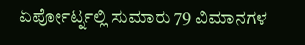ಏರ್ಪೋರ್ಟ್ನಲ್ಲಿ ಸುಮಾರು 79 ವಿಮಾನಗಳ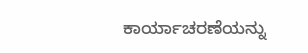ಕಾರ್ಯಾಚರಣೆಯನ್ನು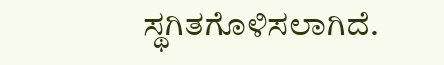ಸ್ಥಗಿತಗೊಳಿಸಲಾಗಿದೆ.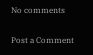No comments

Post a Comment